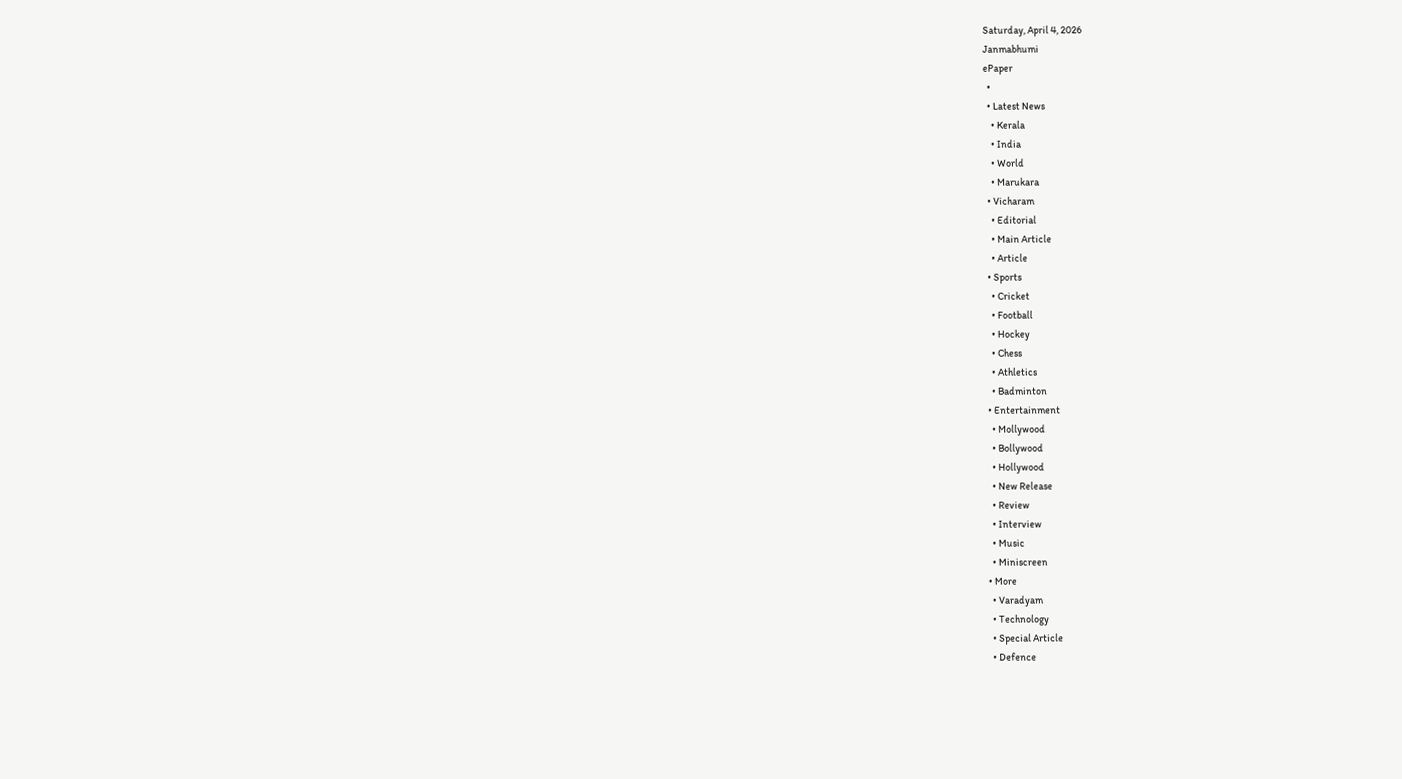Saturday, April 4, 2026
Janmabhumi
ePaper
  •
  • Latest News
    • Kerala
    • India
    • World
    • Marukara
  • Vicharam
    • Editorial
    • Main Article
    • Article
  • Sports
    • Cricket
    • Football
    • Hockey
    • Chess
    • Athletics
    • Badminton
  • Entertainment
    • Mollywood
    • Bollywood
    • Hollywood
    • New Release
    • Review
    • Interview
    • Music
    • Miniscreen
  • More
    • Varadyam
    • Technology
    • Special Article
    • Defence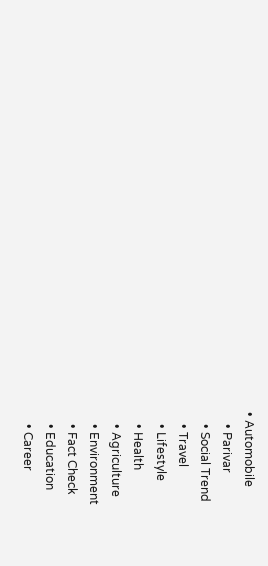• Automobile
    • Parivar
    • Social Trend
    • Travel
    • Lifestyle
    • Health
    • Agriculture
    • Environment
    • Fact Check
    • Education
    • Career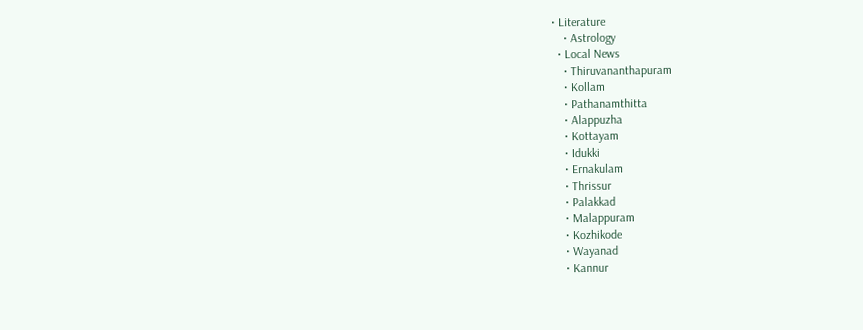• Literature
    • Astrology
  • Local News
    • Thiruvananthapuram
    • Kollam
    • Pathanamthitta
    • Alappuzha
    • Kottayam
    • Idukki
    • Ernakulam
    • Thrissur
    • Palakkad
    • Malappuram
    • Kozhikode
    • Wayanad
    • Kannur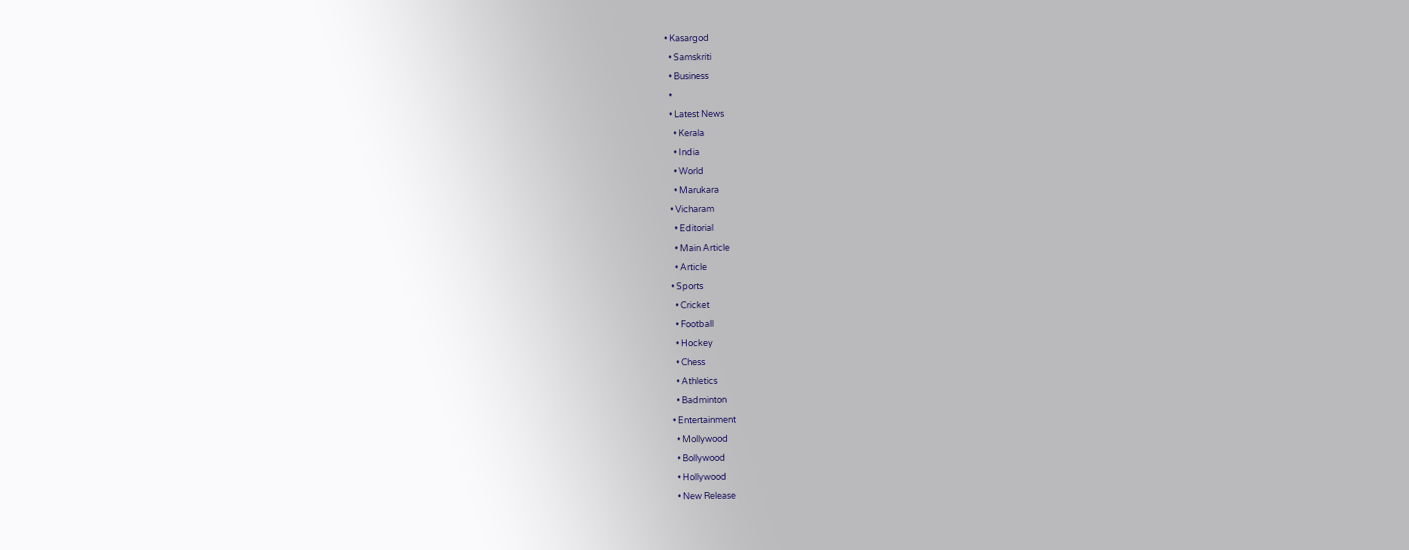• Kasargod
  • Samskriti
  • Business
  •
  • Latest News
    • Kerala
    • India
    • World
    • Marukara
  • Vicharam
    • Editorial
    • Main Article
    • Article
  • Sports
    • Cricket
    • Football
    • Hockey
    • Chess
    • Athletics
    • Badminton
  • Entertainment
    • Mollywood
    • Bollywood
    • Hollywood
    • New Release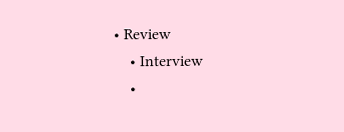• Review
    • Interview
    •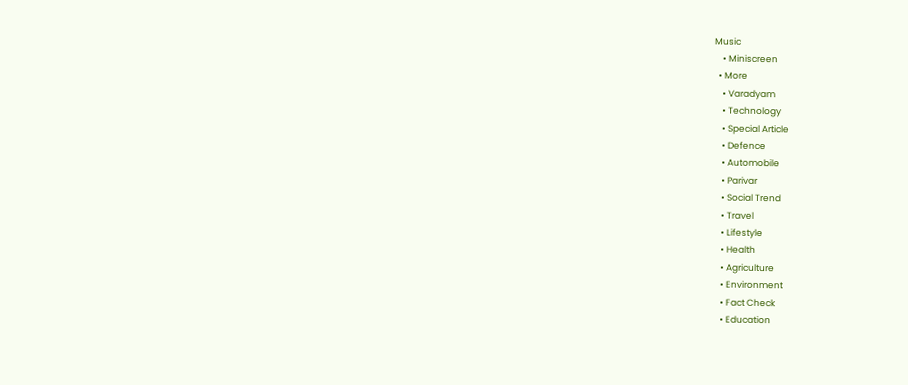Music
    • Miniscreen
  • More
    • Varadyam
    • Technology
    • Special Article
    • Defence
    • Automobile
    • Parivar
    • Social Trend
    • Travel
    • Lifestyle
    • Health
    • Agriculture
    • Environment
    • Fact Check
    • Education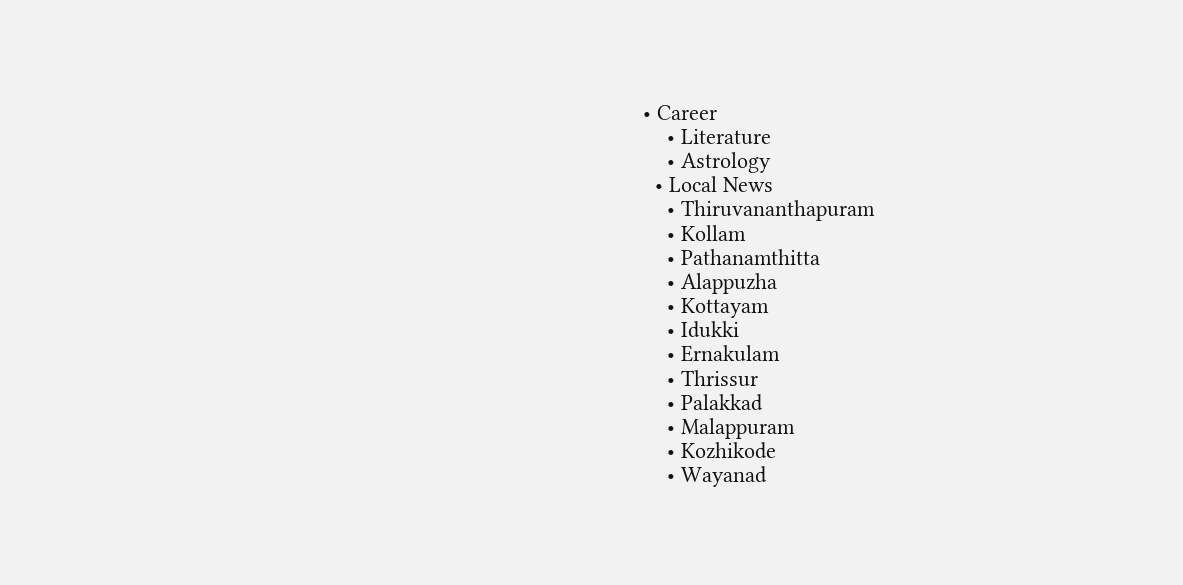• Career
    • Literature
    • Astrology
  • Local News
    • Thiruvananthapuram
    • Kollam
    • Pathanamthitta
    • Alappuzha
    • Kottayam
    • Idukki
    • Ernakulam
    • Thrissur
    • Palakkad
    • Malappuram
    • Kozhikode
    • Wayanad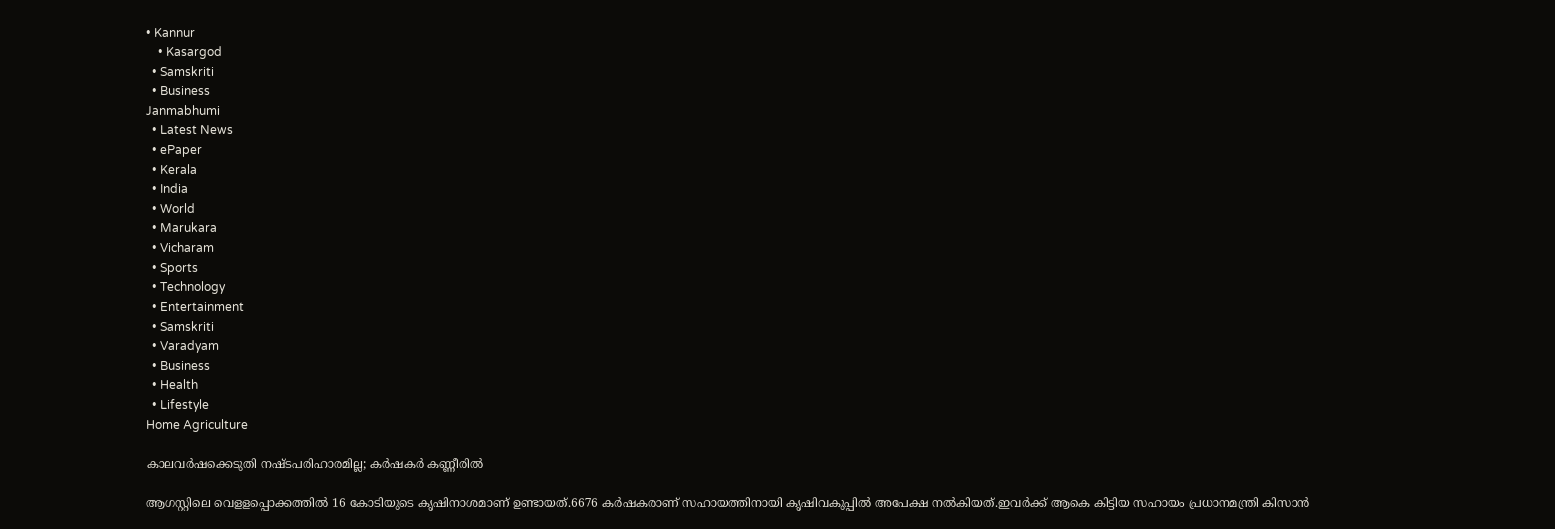• Kannur
    • Kasargod
  • Samskriti
  • Business
Janmabhumi
  • Latest News
  • ePaper
  • Kerala
  • India
  • World
  • Marukara
  • Vicharam
  • Sports
  • Technology
  • Entertainment
  • Samskriti
  • Varadyam
  • Business
  • Health
  • Lifestyle
Home Agriculture

കാലവർഷക്കെടുതി നഷ്ടപരിഹാരമില്ല; കർഷകർ കണ്ണീരിൽ

ആഗസ്റ്റിലെ വെളളപ്പൊക്കത്തിൽ 16 കോടിയുടെ കൃഷിനാശമാണ് ഉണ്ടായത്.6676 കർഷകരാണ് സഹായത്തിനായി കൃഷിവകുപ്പിൽ അപേക്ഷ നൽകിയത്.ഇവർക്ക് ആകെ കിട്ടിയ സഹായം പ്രധാനമന്ത്രി കിസാൻ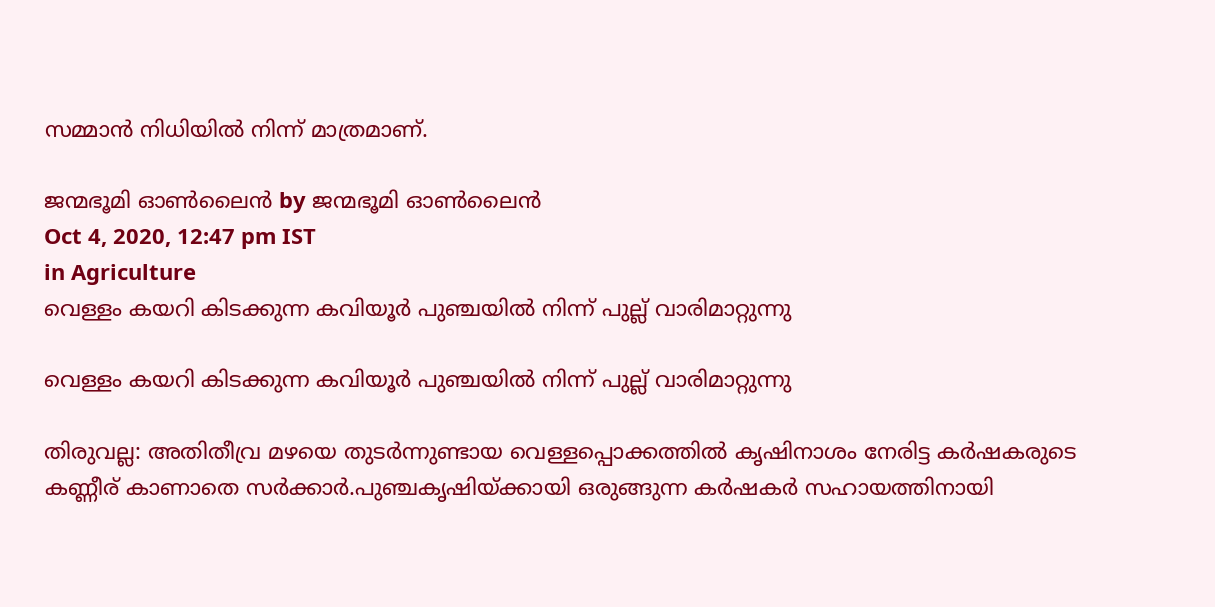സമ്മാൻ നിധിയിൽ നിന്ന് മാത്രമാണ്.

ജന്മഭൂമി ഓണ്‍ലൈന്‍ by ജന്മഭൂമി ഓണ്‍ലൈന്‍
Oct 4, 2020, 12:47 pm IST
in Agriculture
വെള്ളം കയറി കിടക്കുന്ന കവിയൂർ പുഞ്ചയിൽ നിന്ന് പുല്ല് വാരിമാറ്റുന്നു

വെള്ളം കയറി കിടക്കുന്ന കവിയൂർ പുഞ്ചയിൽ നിന്ന് പുല്ല് വാരിമാറ്റുന്നു

തിരുവല്ല: അതിതീവ്ര മഴയെ തുടർന്നുണ്ടായ വെള്ളപ്പൊക്കത്തിൽ കൃഷിനാശം നേരിട്ട കർഷകരുടെ കണ്ണീര് കാണാതെ സർക്കാർ.പുഞ്ചകൃഷിയ്‌ക്കായി ഒരുങ്ങുന്ന കർഷകർ സഹായത്തിനായി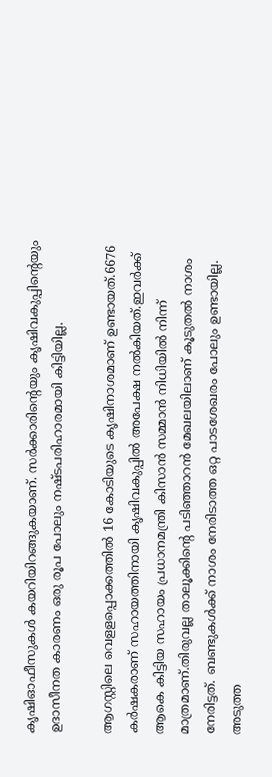കൃഷിഓഫീസുകൾ കയറിയിറങ്ങുകയാണ്. സർക്കാരിന്റെയും കൃഷിവകുപ്പിന്റെയും ഉദാസീനത കാരണം ഒരു രൂപ പോലും നഷ്ടപരിഹാരമായി കിട്ടിയില്ല.

ആഗസ്റ്റിലെ വെളളപ്പൊക്കത്തിൽ 16 കോടിയുടെ കൃഷിനാശമാണ് ഉണ്ടായത്.6676 കർഷകരാണ് സഹായത്തിനായി കൃഷിവകുപ്പിൽ അപേക്ഷ നൽകിയത്.ഇവർക്ക് ആകെ കിട്ടിയ സഹായം പ്രധാനമന്ത്രി കിസാൻ സമ്മാൻ നിധിയിൽ നിന്ന് മാത്രമാണ്.തിരുവല്ല താലൂക്കിന്റെ പടിഞ്ഞാറൻ മേഖലയിലാണ് കൂടുതൽ നാശം നേരിട്ടത്. ബണ്ടുകൾക്ക് നാശം നേരിടാത്ത ഒറ്റ പാടശേഖരം പോലും ഉണ്ടായില്ല. അടുത്ത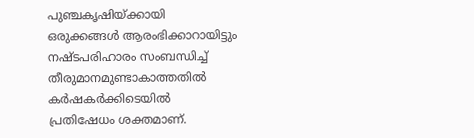പുഞ്ചകൃഷിയ്‌ക്കായി ഒരുക്കങ്ങൾ ആരംഭിക്കാറായിട്ടും നഷ്ടപരിഹാരം സംബന്ധിച്ച് തീരുമാനമുണ്ടാകാത്തതിൽ കർഷകർക്കിടെയിൽ പ്രതിഷേധം ശക്തമാണ്.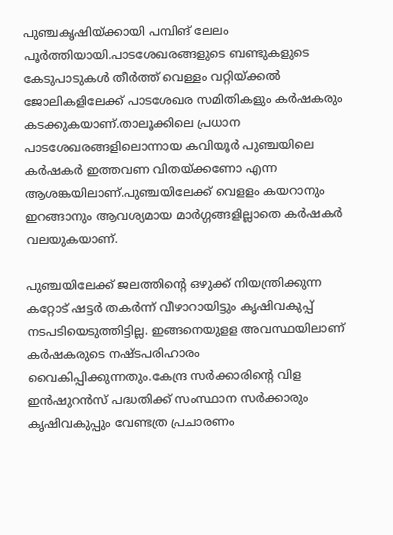പുഞ്ചകൃഷിയ്‌ക്കായി പമ്പിങ് ലേലം പൂർത്തിയായി.പാടശേഖരങ്ങളുടെ ബണ്ടുകളുടെ കേടുപാടുകൾ തീർത്ത് വെള്ളം വറ്റിയ്‌ക്കൽ ജോലികളിലേക്ക് പാടശേഖര സമിതികളും കർഷകരും കടക്കുകയാണ്.താലൂക്കിലെ പ്രധാന പാടശേഖരങ്ങളിലൊന്നായ കവിയൂർ പുഞ്ചയിലെ കർഷകർ ഇത്തവണ വിതയ്‌ക്കണോ എന്ന ആശങ്കയിലാണ്.പുഞ്ചയിലേക്ക് വെളളം കയറാനും ഇറങ്ങാനും ആവശ്യമായ മാർഗ്ഗങ്ങളില്ലാതെ കർഷകർ വലയുകയാണ്.

പുഞ്ചയിലേക്ക് ജലത്തിന്റെ ഒഴുക്ക് നിയന്ത്രിക്കുന്ന കറ്റോട് ഷട്ടർ തകർന്ന് വീഴാറായിട്ടും കൃഷിവകുപ്പ് നടപടിയെടുത്തിട്ടില്ല. ഇങ്ങനെയുളള അവസ്ഥയിലാണ് കർഷകരുടെ നഷ്ടപരിഹാരം വൈകിപ്പിക്കുന്നതും.കേന്ദ്ര സർക്കാരിന്റെ വിള ഇൻഷുറൻസ് പദ്ധതിക്ക് സംസ്ഥാന സർക്കാരും കൃഷിവകുപ്പും വേണ്ടത്ര പ്രചാരണം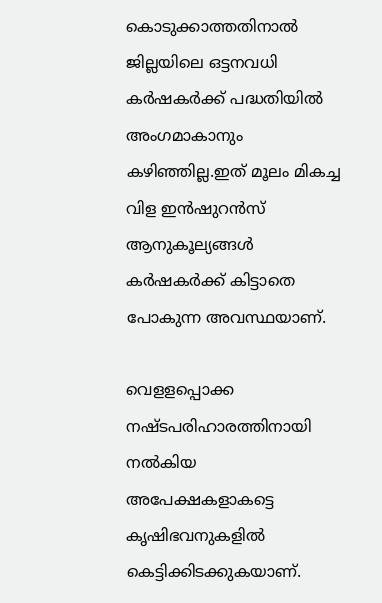കൊടുക്കാത്തതിനാൽ ജില്ലയിലെ ഒട്ടനവധി കർഷകർക്ക് പദ്ധതിയിൽ അംഗമാകാനും കഴിഞ്ഞില്ല.ഇത് മൂലം മികച്ച വിള ഇൻഷുറൻസ് ആനുകൂല്യങ്ങൾ കർഷകർക്ക് കിട്ടാതെ പോകുന്ന അവസ്ഥയാണ്.

വെളളപ്പൊക്ക നഷ്ടപരിഹാരത്തിനായി നൽകിയ അപേക്ഷകളാകട്ടെ കൃഷിഭവനുകളിൽ കെട്ടിക്കിടക്കുകയാണ്.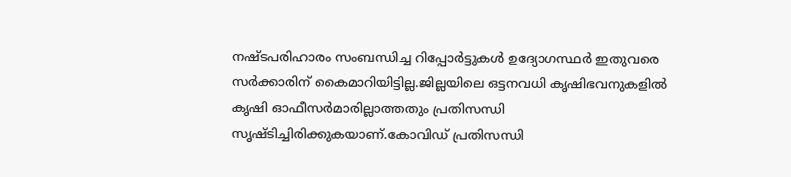നഷ്ടപരിഹാരം സംബന്ധിച്ച റിപ്പോർട്ടുകൾ ഉദ്യോഗസ്ഥർ ഇതുവരെ സർക്കാരിന് കൈമാറിയിട്ടില്ല.ജില്ലയിലെ ഒട്ടനവധി കൃഷിഭവനുകളിൽ കൃഷി ഓഫീസർമാരില്ലാത്തതും പ്രതിസന്ധി സൃഷ്ടിച്ചിരിക്കുകയാണ്.കോവിഡ് പ്രതിസന്ധി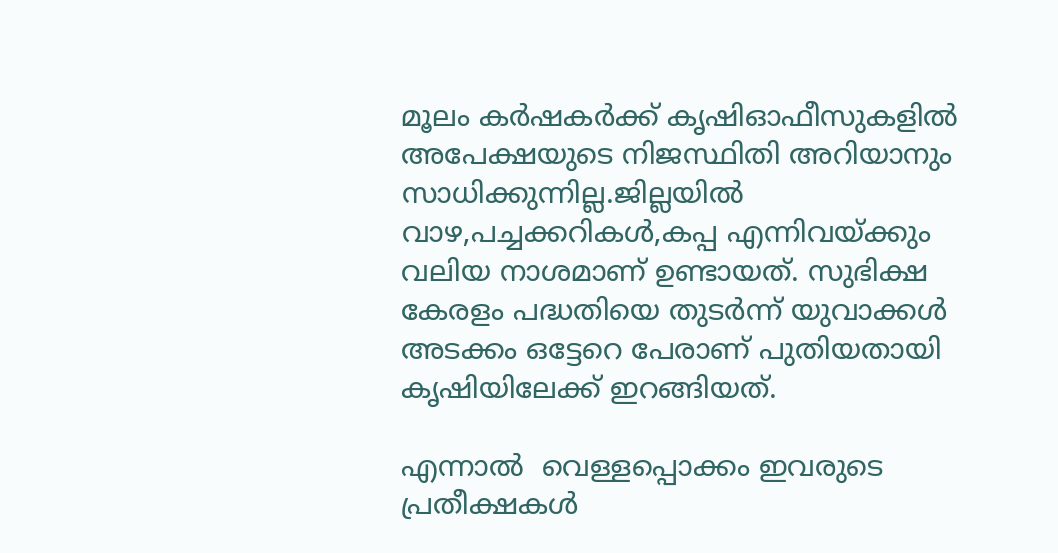മൂലം കർഷകർക്ക് കൃഷിഓഫീസുകളിൽ അപേക്ഷയുടെ നിജസ്ഥിതി അറിയാനും സാധിക്കുന്നില്ല.ജില്ലയിൽ വാഴ,പച്ചക്കറികൾ,കപ്പ എന്നിവയ്‌ക്കും വലിയ നാശമാണ് ഉണ്ടായത്. സുഭിക്ഷ കേരളം പദ്ധതിയെ തുടർന്ന് യുവാക്കൾ അടക്കം ഒട്ടേറെ പേരാണ് പുതിയതായി കൃഷിയിലേക്ക് ഇറങ്ങിയത്.

എന്നാൽ  വെള്ളപ്പൊക്കം ഇവരുടെ പ്രതീക്ഷകൾ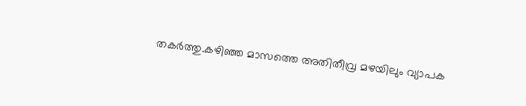തകർത്തു.കഴിഞ്ഞ മാസത്തെ അതിതീവ്ര മഴയിലും വ്യാപക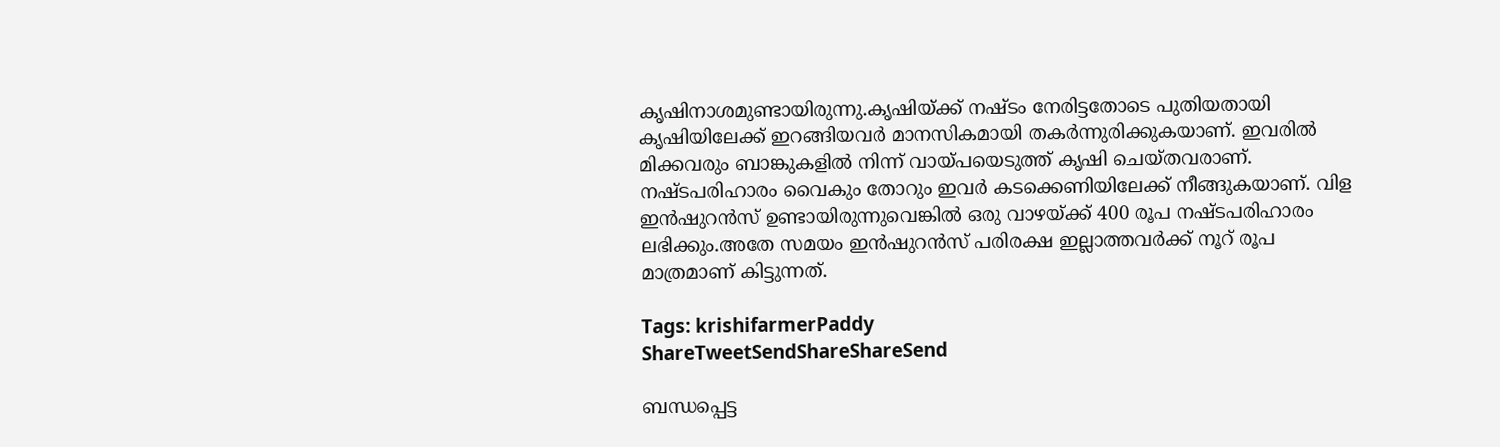കൃഷിനാശമുണ്ടായിരുന്നു.കൃഷിയ്‌ക്ക് നഷ്ടം നേരിട്ടതോടെ പുതിയതായി കൃഷിയിലേക്ക് ഇറങ്ങിയവർ മാനസികമായി തകർന്നുരിക്കുകയാണ്. ഇവരിൽ മിക്കവരും ബാങ്കുകളിൽ നിന്ന് വായ്‌പയെടുത്ത് കൃഷി ചെയ്തവരാണ്. നഷ്ടപരിഹാരം വൈകും തോറും ഇവർ കടക്കെണിയിലേക്ക് നീങ്ങുകയാണ്. വിള ഇൻഷുറൻസ് ഉണ്ടായിരുന്നുവെങ്കിൽ ഒരു വാഴയ്‌ക്ക് 400 രൂപ നഷ്ടപരിഹാരം ലഭിക്കും.അതേ സമയം ഇൻഷുറൻസ് പരിരക്ഷ ഇല്ലാത്തവർക്ക് നൂറ് രൂപ മാത്രമാണ് കിട്ടുന്നത്.

Tags: krishifarmerPaddy
ShareTweetSendShareShareSend

ബന്ധപ്പെട്ട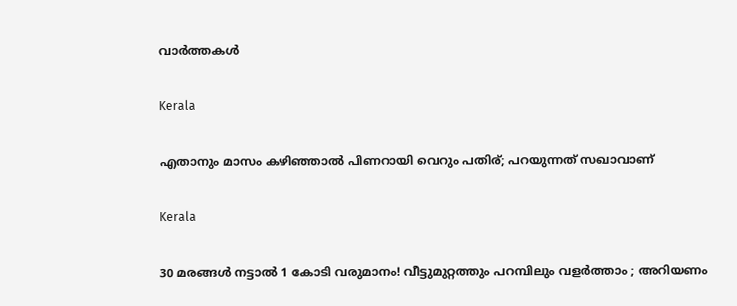വാര്‍ത്തകള്‍

Kerala

എതാനും മാസം കഴിഞ്ഞാൽ പിണറായി വെറും പതിര്; പറയുന്നത് സഖാവാണ്

Kerala

30 മരങ്ങൾ നട്ടാൽ 1 കോടി വരുമാനം! വീട്ടുമുറ്റത്തും പറമ്പിലും വളർത്താം ; അറിയണം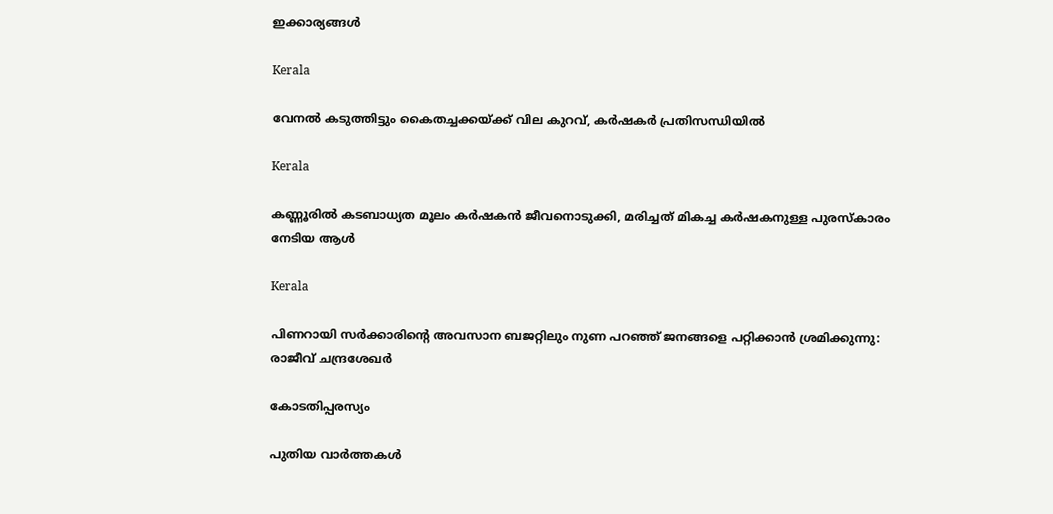ഇക്കാര്യങ്ങൾ

Kerala

വേനല്‍ കടുത്തിട്ടും കൈതച്ചക്കയ്‌ക്ക് വില കുറവ്, കര്‍ഷകര്‍ പ്രതിസന്ധിയില്‍

Kerala

കണ്ണൂരില്‍ കടബാധ്യത മൂലം കര്‍ഷകന്‍ ജീവനൊടുക്കി, മരിച്ചത് മികച്ച കര്‍ഷകനുള്ള പുരസ്‌കാരം നേടിയ ആള്‍

Kerala

പിണറായി സര്‍ക്കാരിന്റെ അവസാന ബജറ്റിലും നുണ പറഞ്ഞ് ജനങ്ങളെ പറ്റിക്കാന്‍ ശ്രമിക്കുന്നു: രാജീവ് ചന്ദ്രശേഖര്‍

കോടതിപ്പരസ്യം

പുതിയ വാര്‍ത്തകള്‍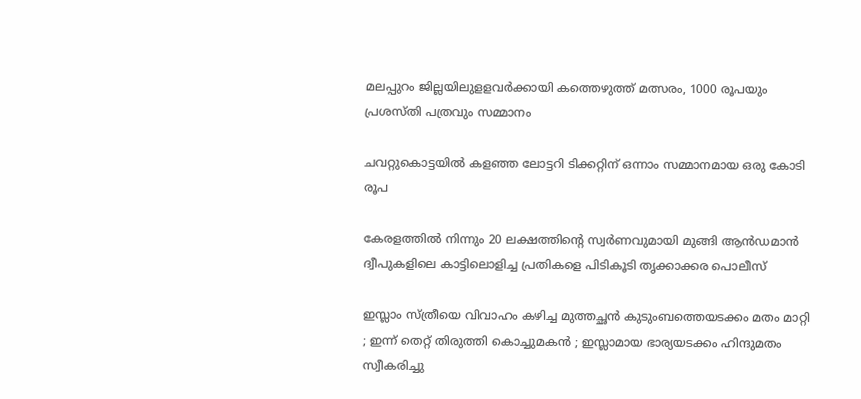മലപ്പുറം ജില്ലയിലുളളവര്‍ക്കായി കത്തെഴുത്ത് മത്സരം, 1000 രൂപയും പ്രശസ്തി പത്രവും സമ്മാനം

ചവറ്റുകൊട്ടയില്‍ കളഞ്ഞ ലോട്ടറി ടിക്കറ്റിന് ഒന്നാം സമ്മാനമായ ഒരു കോടി രൂപ

കേരളത്തില്‍ നിന്നും 20 ലക്ഷത്തിന്റെ സ്വര്‍ണവുമായി മുങ്ങി ആന്‍ഡമാന്‍ ദ്വീപുകളിലെ കാട്ടിലൊളിച്ച പ്രതികളെ പിടികൂടി തൃക്കാക്കര പൊലീസ്

ഇസ്ലാം സ്ത്രീയെ വിവാഹം കഴിച്ച മുത്തച്ഛൻ കുടുംബത്തെയടക്കം മതം മാറ്റി ; ഇന്ന് തെറ്റ് തിരുത്തി കൊച്ചുമകൻ ; ഇസ്ലാമായ ഭാര്യയടക്കം ഹിന്ദുമതം സ്വീകരിച്ചു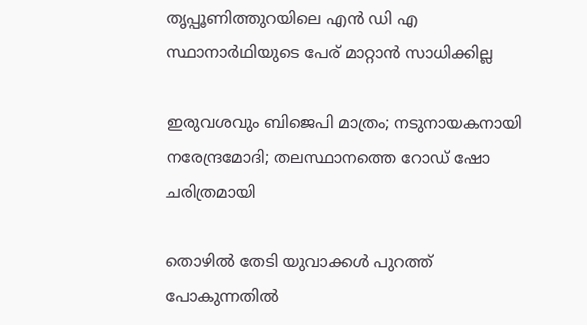തൃപ്പൂണിത്തുറയിലെ എന്‍ ഡി എ സ്ഥാനാര്‍ഥിയുടെ പേര് മാറ്റാന്‍ സാധിക്കില്ല

ഇരുവശവും ബിജെപി മാത്രം; നടുനായകനായി നരേന്ദ്രമോദി; തലസ്ഥാനത്തെ റോഡ് ഷോ ചരിത്രമായി

തൊഴില്‍ തേടി യുവാക്കള്‍ പുറത്ത് പോകുന്നതില്‍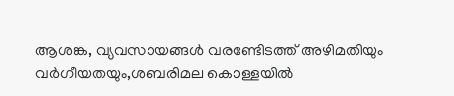ആശങ്ക, വ്യവസായങ്ങള്‍ വരണ്ടേിടത്ത് അഴിമതിയും വര്‍ഗീയതയും,ശബരിമല കൊള്ളയില്‍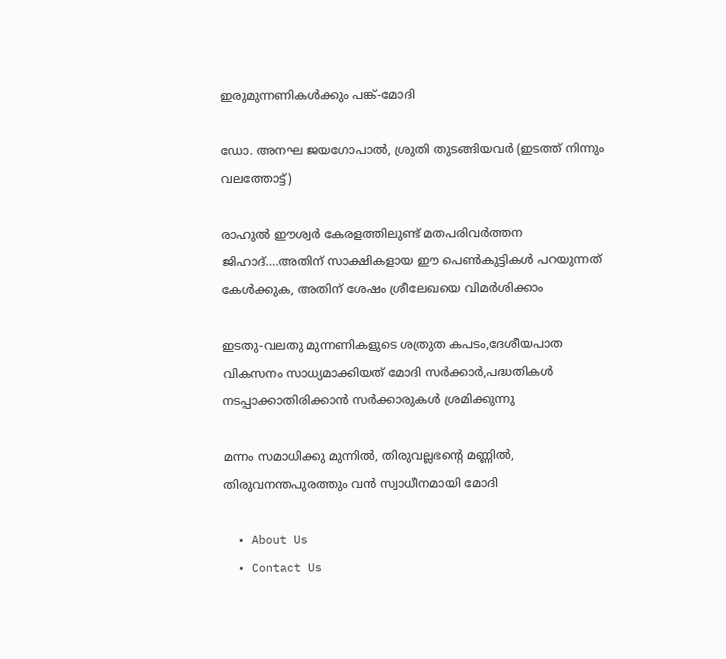ഇരുമുന്നണികള്‍ക്കും പങ്ക്-മോദി

ഡോ. അനഘ ജയഗോപാല്‍, ശ്രുതി തുടങ്ങിയവര്‍ (ഇടത്ത് നിന്നും വലത്തോട്ട്)

രാഹുല്‍ ഈശ്വര്‍ കേരളത്തിലുണ്ട് മതപരിവര്‍ത്തന ജിഹാദ്….അതിന് സാക്ഷികളായ ഈ പെണ്‍കുട്ടികള്‍ പറയുന്നത് കേള്‍ക്കുക, അതിന് ശേഷം ശ്രീലേഖയെ വിമര്‍ശിക്കാം

ഇടതു-വലതു മുന്നണികളുടെ ശത്രുത കപടം,ദേശീയപാത വികസനം സാധ്യമാക്കിയത് മോദി സര്‍ക്കാര്‍,പദ്ധതികള്‍ നടപ്പാക്കാതിരിക്കാന്‍ സര്‍ക്കാരുകള്‍ ശ്രമിക്കുന്നു

മന്നം സമാധിക്കു മുന്നിൽ, തിരുവല്ലഭന്റെ മണ്ണിൽ, തിരുവനന്തപുരത്തും വൻ സ്വാധീനമായി മോദി

  • About Us
  • Contact Us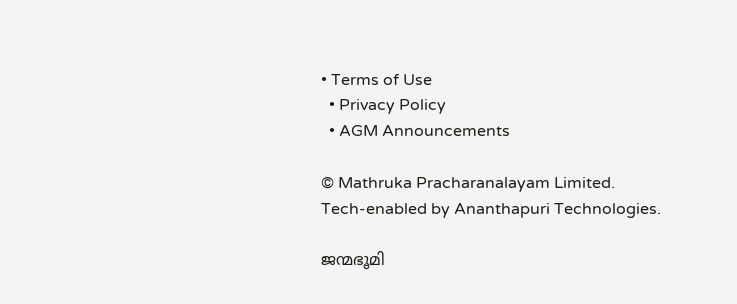• Terms of Use
  • Privacy Policy
  • AGM Announcements

© Mathruka Pracharanalayam Limited.
Tech-enabled by Ananthapuri Technologies.

ജന്മഭൂമി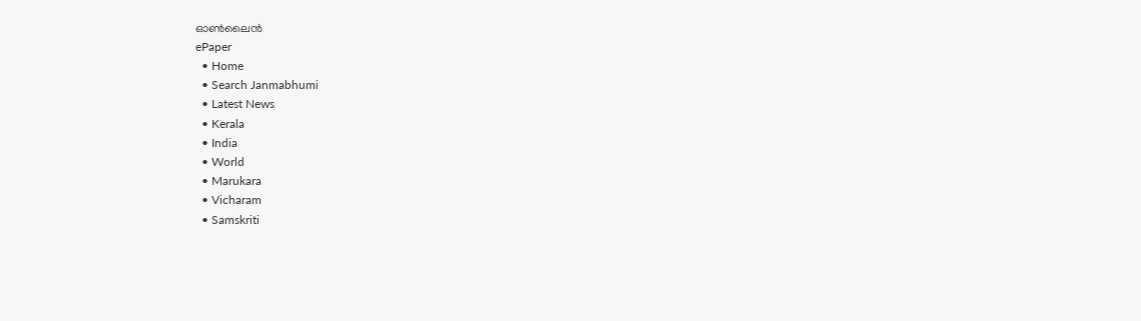ഓണ്‍ലൈന്‍
ePaper
  • Home
  • Search Janmabhumi
  • Latest News
  • Kerala
  • India
  • World
  • Marukara
  • Vicharam
  • Samskriti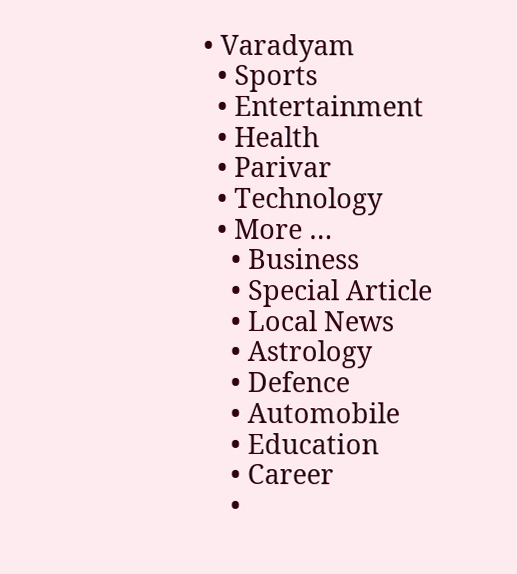• Varadyam
  • Sports
  • Entertainment
  • Health
  • Parivar
  • Technology
  • More …
    • Business
    • Special Article
    • Local News
    • Astrology
    • Defence
    • Automobile
    • Education
    • Career
    •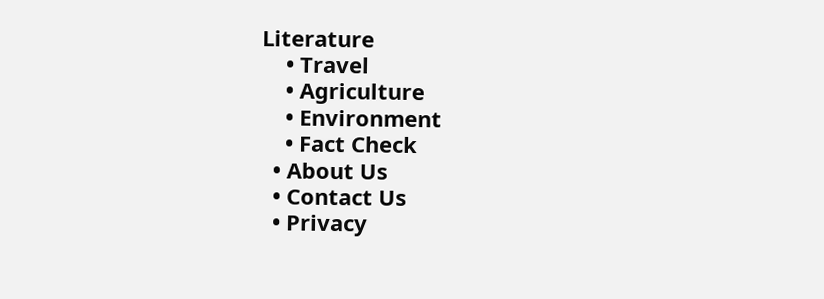Literature
    • Travel
    • Agriculture
    • Environment
    • Fact Check
  • About Us
  • Contact Us
  • Privacy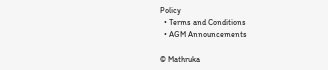Policy
  • Terms and Conditions
  • AGM Announcements

© Mathruka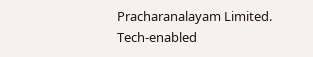Pracharanalayam Limited.
Tech-enabled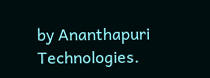by Ananthapuri Technologies.